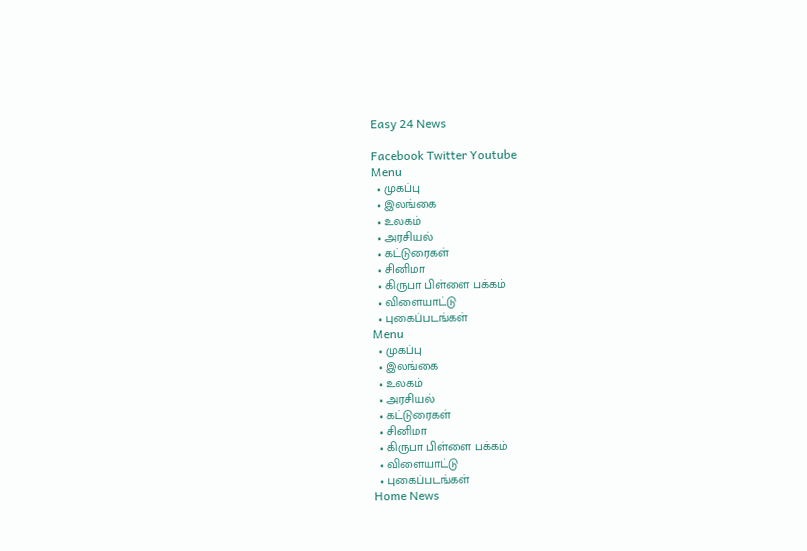Easy 24 News

Facebook Twitter Youtube
Menu
  • முகப்பு
  • இலங்கை
  • உலகம்
  • அரசியல்
  • கட்டுரைகள்
  • சினிமா
  • கிருபா பிள்ளை பக்கம்
  • விளையாட்டு
  • புகைப்படங்கள்
Menu
  • முகப்பு
  • இலங்கை
  • உலகம்
  • அரசியல்
  • கட்டுரைகள்
  • சினிமா
  • கிருபா பிள்ளை பக்கம்
  • விளையாட்டு
  • புகைப்படங்கள்
Home News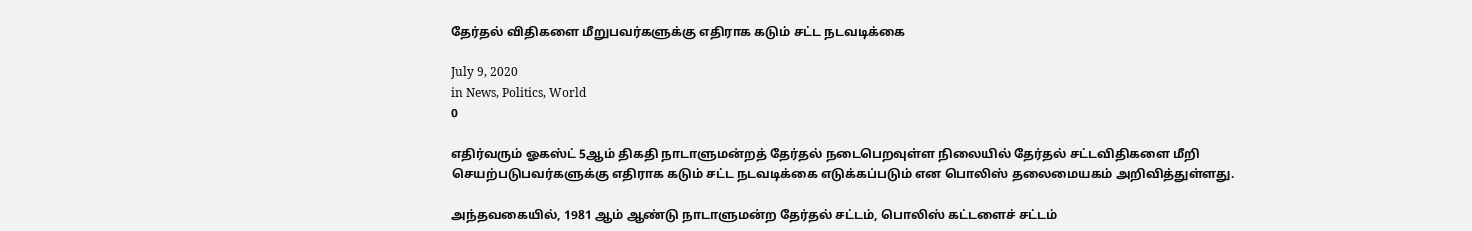தேர்தல் விதிகளை மீறுபவர்களுக்கு எதிராக கடும் சட்ட நடவடிக்கை

July 9, 2020
in News, Politics, World
0

எதிர்வரும் ஓகஸ்ட் 5ஆம் திகதி நாடாளுமன்றத் தேர்தல் நடைபெறவுள்ள நிலையில் தேர்தல் சட்டவிதிகளை மீறி செயற்படுபவர்களுக்கு எதிராக கடும் சட்ட நடவடிக்கை எடுக்கப்படும் என பொலிஸ் தலைமையகம் அறிவித்துள்ளது.

அந்தவகையில், 1981 ஆம் ஆண்டு நாடாளுமன்ற தேர்தல் சட்டம், பொலிஸ் கட்டளைச் சட்டம்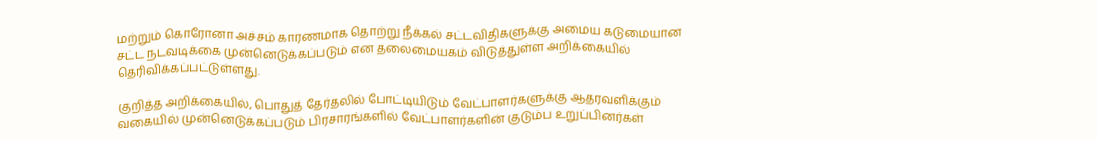மற்றும் கொரோனா அச்சம் காரணமாக தொற்று நீக்கல் சட்டவிதிகளுக்கு அமைய கடுமையான சட்ட நடவடிக்கை முன்னெடுக்கப்படும் என தலைமையகம் விடுத்துள்ள அறிக்கையில் தெரிவிக்கப்பட்டுள்ளது.

குறித்த அறிக்கையில், பொதுத் தேர்தலில் போட்டியிடும் வேட்பாளர்களுக்கு ஆதரவளிக்கும் வகையில் முன்னெடுக்கப்படும் பிரசாரங்களில் வேட்பாளர்களின் குடும்ப உறுப்பினர்கள்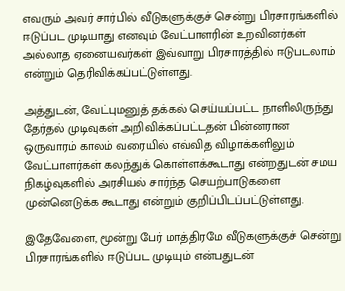எவரும் அவர் சார்பில் வீடுகளுக்குச் சென்று பிரசாரங்களில் ஈடுப்பட முடியாது எனவும் வேட்பாளரின் உறவினர்கள் அல்லாத ஏனையவர்கள் இவ்வாறு பிரசாரத்தில் ஈடுபடலாம் என்றும் தெரிவிக்கப்பட்டுள்ளது.

அத்துடன், வேட்புமனுத் தக்கல் செய்யப்பட்ட நாளிலிருந்து தேர்தல் முடிவுகள் அறிவிக்கப்பட்டதன் பின்னரான ஒருவாரம் காலம் வரையில் எவ்வித விழாக்களிலும் வேட்பாளர்கள் கலந்துக் கொள்ளக்கூடாது என்றதுடன் சமய நிகழ்வுகளில் அரசியல் சார்ந்த செயற்பாடுகளை முன்னெடுக்க கூடாது என்றும் குறிப்பிடப்பட்டுள்ளது.

இதேவேளை, மூன்று பேர் மாத்திரமே வீடுகளுக்குச் சென்று பிரசாரங்களில் ஈடுப்பட முடியும் என்பதுடன்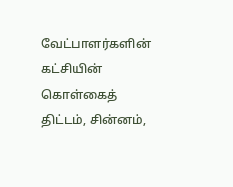வேட்பாளர்களின் கட்சியின் கொள்கைத் திட்டம், சின்னம்,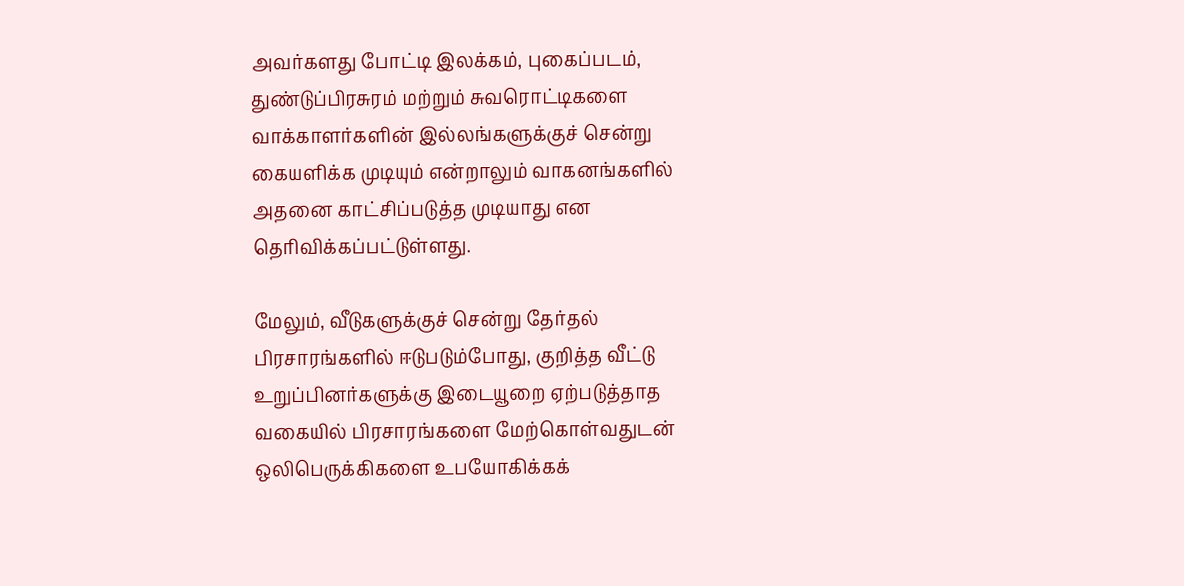அவர்களது போட்டி இலக்கம், புகைப்படம், துண்டுப்பிரசுரம் மற்றும் சுவரொட்டிகளை வாக்காளர்களின் இல்லங்களுக்குச் சென்று கையளிக்க முடியும் என்றாலும் வாகனங்களில் அதனை காட்சிப்படுத்த முடியாது என தெரிவிக்கப்பட்டுள்ளது.

மேலும், வீடுகளுக்குச் சென்று தேர்தல் பிரசாரங்களில் ஈடுபடும்போது, குறித்த வீட்டு உறுப்பினர்களுக்கு இடையூறை ஏற்படுத்தாத வகையில் பிரசாரங்களை மேற்கொள்வதுடன் ஒலிபெருக்கிகளை உபயோகிக்கக்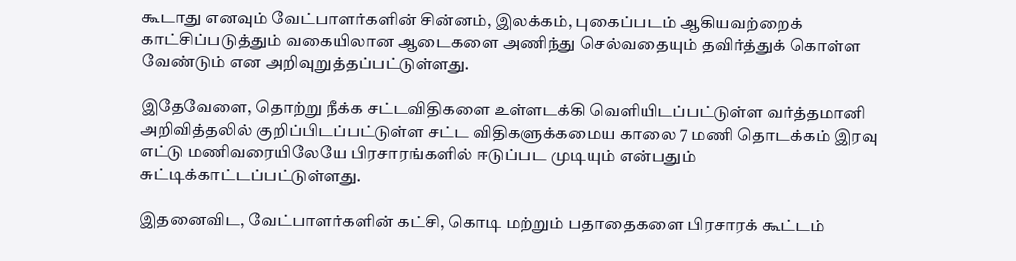கூடாது எனவும் வேட்பாளர்களின் சின்னம், இலக்கம், புகைப்படம் ஆகியவற்றைக் காட்சிப்படுத்தும் வகையிலான ஆடைகளை அணிந்து செல்வதையும் தவிர்த்துக் கொள்ள வேண்டும் என அறிவுறுத்தப்பட்டுள்ளது.

இதேவேளை, தொற்று நீக்க சட்டவிதிகளை உள்ளடக்கி வெளியிடப்பட்டுள்ள வர்த்தமானி அறிவித்தலில் குறிப்பிடப்பட்டுள்ள சட்ட விதிகளுக்கமைய காலை 7 மணி தொடக்கம் இரவு எட்டு மணிவரையிலேயே பிரசாரங்களில் ஈடுப்பட முடியும் என்பதும் சுட்டிக்காட்டப்பட்டுள்ளது.

இதனைவிட, வேட்பாளர்களின் கட்சி, கொடி மற்றும் பதாதைகளை பிரசாரக் கூட்டம்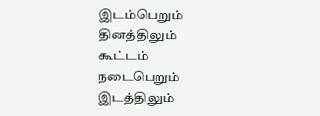இடம்பெறும் தினத்திலும் கூட்டம் நடைபெறும் இடத்திலும்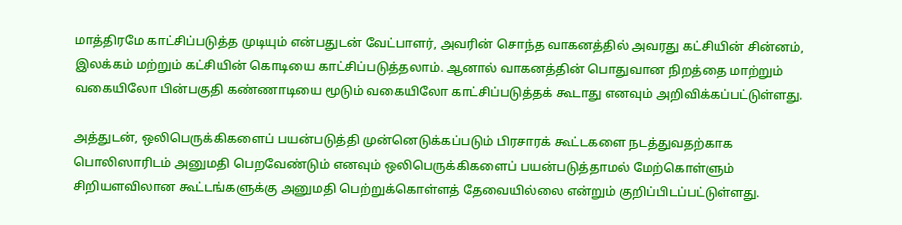மாத்திரமே காட்சிப்படுத்த முடியும் என்பதுடன் வேட்பாளர், அவரின் சொந்த வாகனத்தில் அவரது கட்சியின் சின்னம், இலக்கம் மற்றும் கட்சியின் கொடியை காட்சிப்படுத்தலாம். ஆனால் வாகனத்தின் பொதுவான நிறத்தை மாற்றும் வகையிலோ பின்பகுதி கண்ணாடியை மூடும் வகையிலோ காட்சிப்படுத்தக் கூடாது எனவும் அறிவிக்கப்பட்டுள்ளது.

அத்துடன், ஒலிபெருக்கிகளைப் பயன்படுத்தி முன்னெடுக்கப்படும் பிரசாரக் கூட்டகளை நடத்துவதற்காக பொலிஸாரிடம் அனுமதி பெறவேண்டும் எனவும் ஒலிபெருக்கிகளைப் பயன்படுத்தாமல் மேற்கொள்ளும் சிறியளவிலான கூட்டங்களுக்கு அனுமதி பெற்றுக்கொள்ளத் தேவையில்லை என்றும் குறிப்பிடப்பட்டுள்ளது.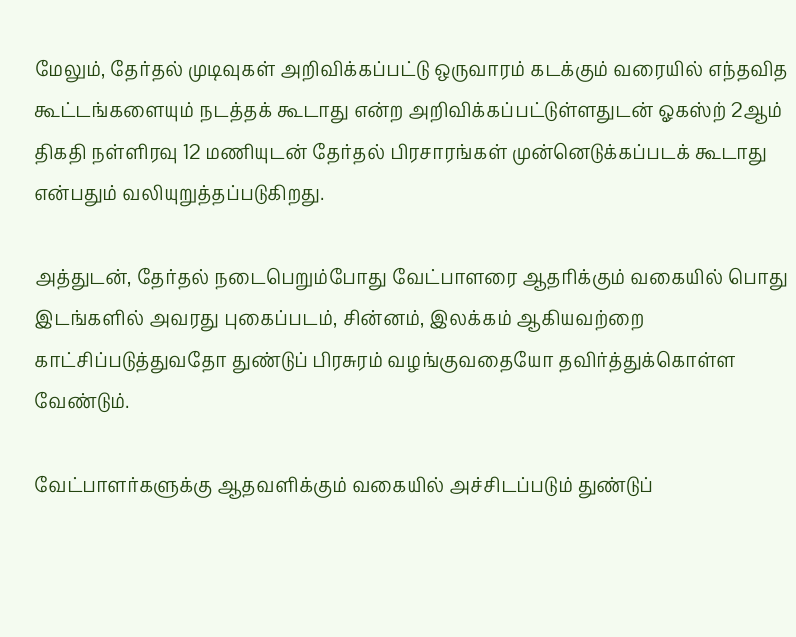மேலும், தேர்தல் முடிவுகள் அறிவிக்கப்பட்டு ஒருவாரம் கடக்கும் வரையில் எந்தவித கூட்டங்களையும் நடத்தக் கூடாது என்ற அறிவிக்கப்பட்டுள்ளதுடன் ஓகஸ்ற் 2ஆம் திகதி நள்ளிரவு 12 மணியுடன் தேர்தல் பிரசாரங்கள் முன்னெடுக்கப்படக் கூடாது என்பதும் வலியுறுத்தப்படுகிறது.

அத்துடன், தேர்தல் நடைபெறும்போது வேட்பாளரை ஆதரிக்கும் வகையில் பொது இடங்களில் அவரது புகைப்படம், சின்னம், இலக்கம் ஆகியவற்றை காட்சிப்படுத்துவதோ துண்டுப் பிரசுரம் வழங்குவதையோ தவிர்த்துக்கொள்ள வேண்டும்.

வேட்பாளர்களுக்கு ஆதவளிக்கும் வகையில் அச்சிடப்படும் துண்டுப்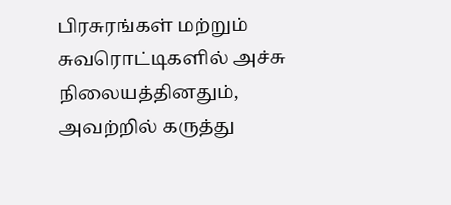பிரசுரங்கள் மற்றும் சுவரொட்டிகளில் அச்சு நிலையத்தினதும், அவற்றில் கருத்து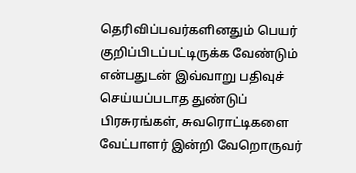தெரிவிப்பவர்களினதும் பெயர் குறிப்பிடப்பட்டிருக்க வேண்டும் என்பதுடன் இவ்வாறு பதிவுச் செய்யப்படாத துண்டுப் பிரசுரங்கள், சுவரொட்டிகளை வேட்பாளர் இன்றி வேறொருவர்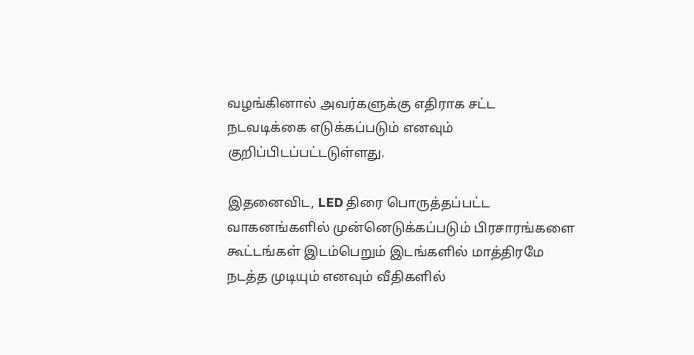வழங்கினால் அவர்களுக்கு எதிராக சட்ட நடவடிக்கை எடுக்கப்படும் எனவும் குறிப்பிடப்பட்டடுள்ளது.

இதனைவிட, LED திரை பொருத்தப்பட்ட வாகனங்களில் முன்னெடுக்கப்படும் பிரசாரங்களை கூட்டங்கள் இடம்பெறும் இடங்களில் மாத்திரமே நடத்த முடியும் எனவும் வீதிகளில்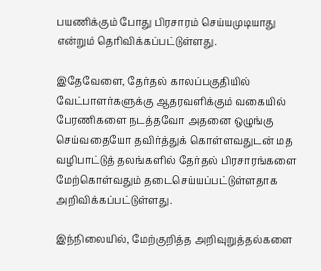பயணிக்கும் போது பிரசாரம் செய்யமுடியாது என்றும் தெரிவிக்கப்பட்டுள்ளது.

இதேவேளை, தேர்தல் காலப்பகுதியில் வேட்பாளர்களுக்கு ஆதரவளிக்கும் வகையில் பேரணிகளை நடத்தவோ அதனை ஒழுங்கு செய்வதையோ தவிர்த்துக் கொள்ளவதுடன் மத வழிபாட்டுத் தலங்களில் தேர்தல் பிரசாரங்களை மேற்கொள்வதும் தடைசெய்யப்பட்டுள்ளதாக அறிவிக்கப்பட்டுள்ளது.

இந்நிலையில், மேற்குறித்த அறிவுறுத்தல்களை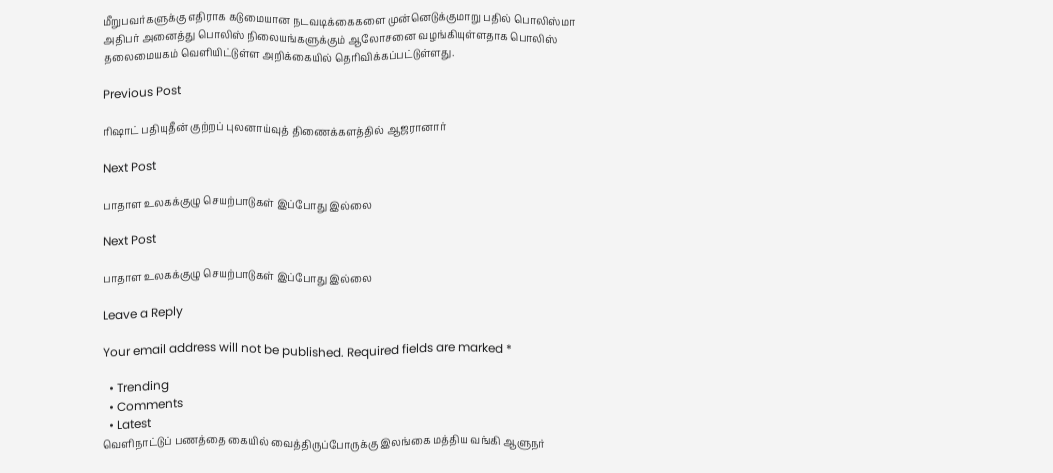மீறுபவர்களுக்கு எதிராக கடுமையான நடவடிக்கைகளை முன்னெடுக்குமாறு பதில் பொலிஸ்மா அதிபர் அனைத்து பொலிஸ் நிலையங்களுக்கும் ஆலோசனை வழங்கியுள்ளதாக பொலிஸ் தலைமையகம் வெளியிட்டுள்ள அறிக்கையில் தெரிவிக்கப்பட்டுள்ளது.

Previous Post

ரிஷாட் பதியுதீன் குற்றப் புலனாய்வுத் திணைக்களத்தில் ஆஜரானார்

Next Post

பாதாள உலகக்குழு செயற்பாடுகள் இப்போது இல்லை

Next Post

பாதாள உலகக்குழு செயற்பாடுகள் இப்போது இல்லை

Leave a Reply

Your email address will not be published. Required fields are marked *

  • Trending
  • Comments
  • Latest
வெளிநாட்டுப் பணத்தை கையில் வைத்திருப்போருக்கு இலங்கை மத்திய வங்கி ஆளுநர்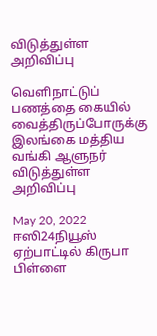விடுத்துள்ள அறிவிப்பு

வெளிநாட்டுப் பணத்தை கையில் வைத்திருப்போருக்கு இலங்கை மத்திய வங்கி ஆளுநர் விடுத்துள்ள அறிவிப்பு

May 20, 2022
ஈஸி24நியூஸ் ஏற்பாட்டில் கிருபா பிள்ளை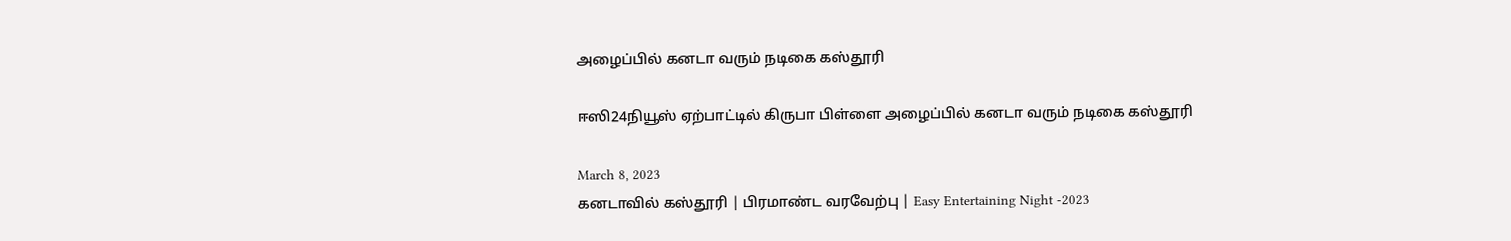அழைப்பில் கனடா வரும் நடிகை கஸ்தூரி

ஈஸி24நியூஸ் ஏற்பாட்டில் கிருபா பிள்ளை அழைப்பில் கனடா வரும் நடிகை கஸ்தூரி

March 8, 2023
கனடாவில் கஸ்தூரி | பிரமாண்ட வரவேற்பு | Easy Entertaining Night -2023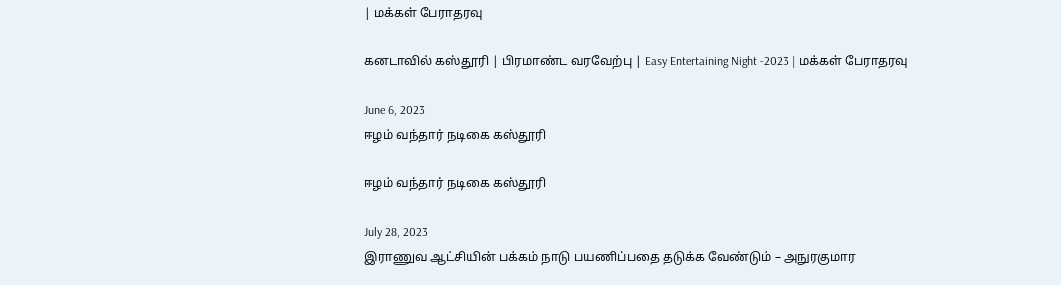| மக்கள் பேராதரவு

கனடாவில் கஸ்தூரி | பிரமாண்ட வரவேற்பு | Easy Entertaining Night -2023 | மக்கள் பேராதரவு

June 6, 2023
ஈழம் வந்தார் நடிகை கஸ்தூரி

ஈழம் வந்தார் நடிகை கஸ்தூரி

July 28, 2023
இராணுவ ஆட்சியின் பக்கம் நாடு பயணிப்பதை தடுக்க வேண்டும் – அநுரகுமார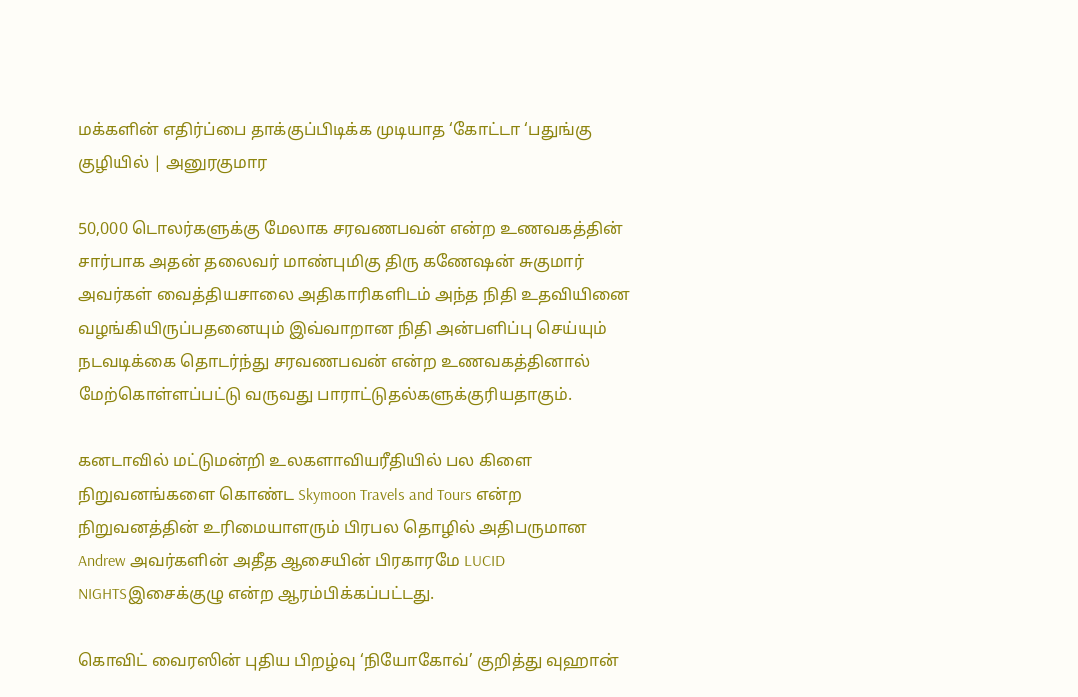மக்களின் எதிர்ப்பை தாக்குப்பிடிக்க முடியாத ‘கோட்டா ‘பதுங்கு குழியில் | அனுரகுமார

50,000 டொலர்களுக்கு மேலாக சரவணபவன் என்ற உணவகத்தின் சார்பாக அதன் தலைவர் மாண்புமிகு திரு கணேஷன் சுகுமார் அவர்கள் வைத்தியசாலை அதிகாரிகளிடம் அந்த நிதி உதவியினை வழங்கியிருப்பதனையும் இவ்வாறான நிதி அன்பளிப்பு செய்யும் நடவடிக்கை தொடர்ந்து சரவணபவன் என்ற உணவகத்தினால் மேற்கொள்ளப்பட்டு வருவது பாராட்டுதல்களுக்குரியதாகும்.

கனடாவில் மட்டுமன்றி உலகளாவியரீதியில் பல கிளை நிறுவனங்களை கொண்ட Skymoon Travels and Tours என்ற நிறுவனத்தின் உரிமையாளரும் பிரபல தொழில் அதிபருமான Andrew அவர்களின் அதீத ஆசையின் பிரகாரமே LUCID NIGHTSஇசைக்குழு என்ற ஆரம்பிக்கப்பட்டது.

கொவிட் வைரஸின் புதிய பிறழ்வு ‘நியோகோவ்’ குறித்து வுஹான்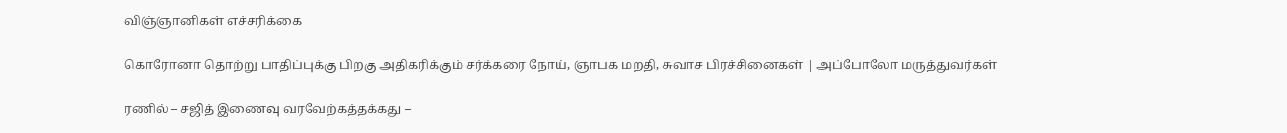விஞ்ஞானிகள் எச்சரிக்கை

கொரோனா தொற்று பாதிப்புக்கு பிறகு அதிகரிக்கும் சர்க்கரை நோய், ஞாபக மறதி, சுவாச பிரச்சினைகள் | அப்போலோ மருத்துவர்கள்

ரணில் – சஜித் இணைவு வரவேற்கத்தக்கது –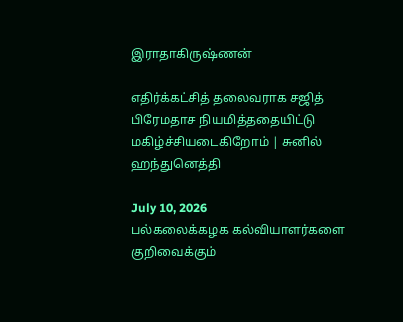இராதாகிருஷ்ணன்

எதிர்க்கட்சித் தலைவராக சஜித் பிரேமதாச நியமித்ததையிட்டு மகிழ்ச்சியடைகிறோம் | சுனில் ஹந்துனெத்தி

July 10, 2026
பல்கலைக்கழக கல்வியாளர்களை குறிவைக்கும்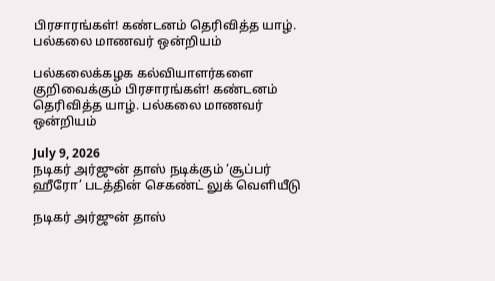பிரசாரங்கள்! கண்டனம் தெரிவித்த யாழ். பல்கலை மாணவர் ஒன்றியம்

பல்கலைக்கழக கல்வியாளர்களை குறிவைக்கும் பிரசாரங்கள்! கண்டனம் தெரிவித்த யாழ். பல்கலை மாணவர் ஒன்றியம்

July 9, 2026
நடிகர் அர்ஜுன் தாஸ் நடிக்கும் ‘சூப்பர் ஹீரோ’ படத்தின் செகண்ட் லுக் வெளியீடு

நடிகர் அர்ஜுன் தாஸ்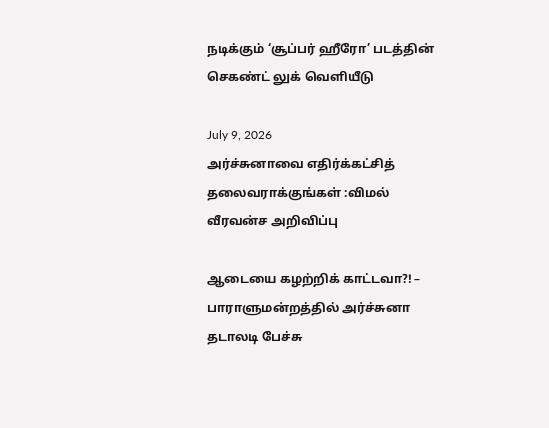நடிக்கும் ‘சூப்பர் ஹீரோ’ படத்தின் செகண்ட் லுக் வெளியீடு

July 9, 2026
அர்ச்சுனாவை எதிர்க்கட்சித் தலைவராக்குங்கள் :விமல் வீரவன்ச அறிவிப்பு

ஆடையை கழற்றிக் காட்டவா?! – பாராளுமன்றத்தில் அர்ச்சுனா தடாலடி பேச்சு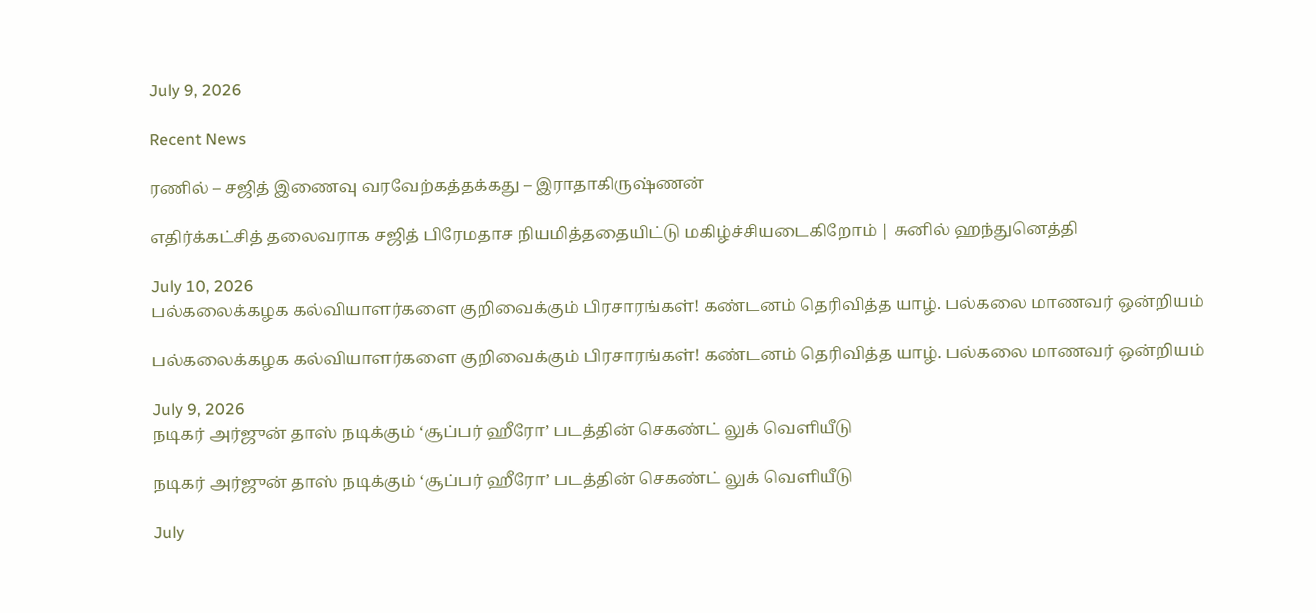July 9, 2026

Recent News

ரணில் – சஜித் இணைவு வரவேற்கத்தக்கது – இராதாகிருஷ்ணன்

எதிர்க்கட்சித் தலைவராக சஜித் பிரேமதாச நியமித்ததையிட்டு மகிழ்ச்சியடைகிறோம் | சுனில் ஹந்துனெத்தி

July 10, 2026
பல்கலைக்கழக கல்வியாளர்களை குறிவைக்கும் பிரசாரங்கள்! கண்டனம் தெரிவித்த யாழ். பல்கலை மாணவர் ஒன்றியம்

பல்கலைக்கழக கல்வியாளர்களை குறிவைக்கும் பிரசாரங்கள்! கண்டனம் தெரிவித்த யாழ். பல்கலை மாணவர் ஒன்றியம்

July 9, 2026
நடிகர் அர்ஜுன் தாஸ் நடிக்கும் ‘சூப்பர் ஹீரோ’ படத்தின் செகண்ட் லுக் வெளியீடு

நடிகர் அர்ஜுன் தாஸ் நடிக்கும் ‘சூப்பர் ஹீரோ’ படத்தின் செகண்ட் லுக் வெளியீடு

July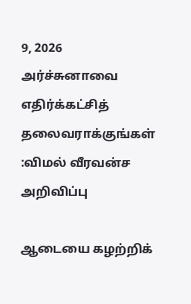9, 2026
அர்ச்சுனாவை எதிர்க்கட்சித் தலைவராக்குங்கள் :விமல் வீரவன்ச அறிவிப்பு

ஆடையை கழற்றிக்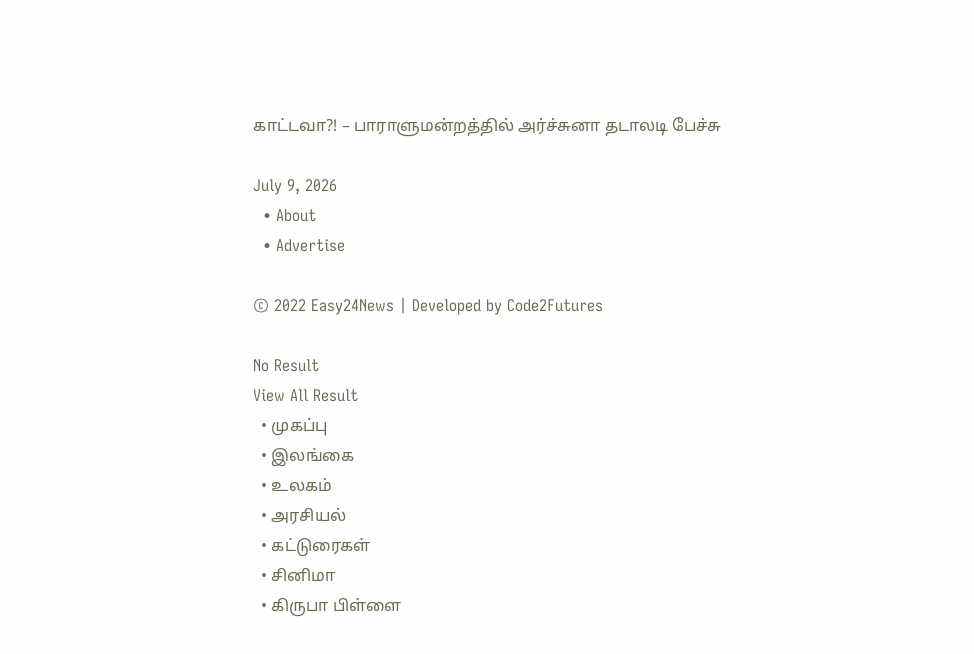காட்டவா?! – பாராளுமன்றத்தில் அர்ச்சுனா தடாலடி பேச்சு

July 9, 2026
  • About
  • Advertise

© 2022 Easy24News | Developed by Code2Futures

No Result
View All Result
  • முகப்பு
  • இலங்கை
  • உலகம்
  • அரசியல்
  • கட்டுரைகள்
  • சினிமா
  • கிருபா பிள்ளை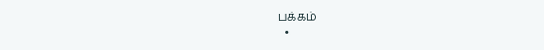பக்கம்
  •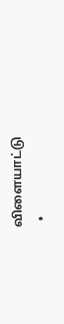விளையாட்டு
  •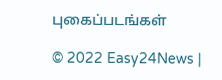புகைப்படங்கள்

© 2022 Easy24News |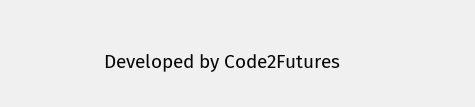Developed by Code2Futures